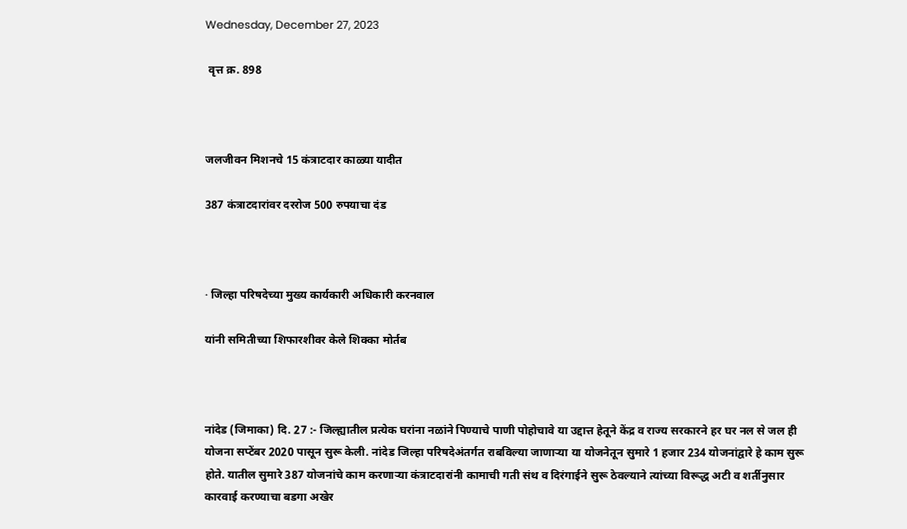Wednesday, December 27, 2023

 वृत्त क्र. 898



जलजीवन मिशनचे 15 कंत्राटदार काळ्या यादीत

387 कंत्राटदारांवर दररोज 500 रुपयाचा दंड



· जिल्हा परिषदेच्या मुख्य कार्यकारी अधिकारी करनवाल

यांनी समितीच्या शिफारशीवर केले शिक्का मोर्तब



नांदेड (जिमाका) दि. 27 :- जिल्ह्यातील प्रत्येक घरांना नळांने पिण्याचे पाणी पोहोचावे या उद्दात्त हेतूने केंद्र व राज्य सरकारने हर घर नल से जल ही योजना सप्टेंबर 2020 पासून सुरू केली. नांदेड जिल्हा परिषदेअंतर्गत राबविल्या जाणाऱ्या या योजनेतून सुमारे 1 हजार 234 योजनांद्वारे हे काम सुरू होते. यातील सुमारे 387 योजनांचे काम करणाऱ्या कंत्राटदारांनी कामाची गती संथ व दिरंगाईने सुरू ठेवल्याने त्यांच्या विरूद्ध अटी व शर्तीनुसार कारवाई करण्याचा बडगा अखेर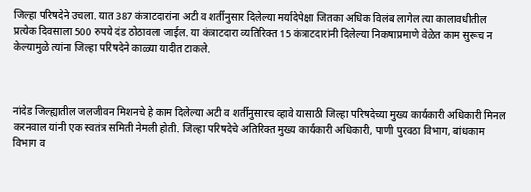जिल्हा परिषदेने उचला. यात 387 कंत्राटदारांना अटी व शर्तीनुसार दिलेल्या मर्यादेपेक्षा जितका अधिक विलंब लागेल त्या कालावधीतील प्रत्येक दिवसाला 500 रुपये दंड ठोठावला जाईल. या कंत्राटदारा व्यतिरिक्त 15 कंत्राटदारांनी दिलेल्या निकषाप्रमाणे वेळेत काम सुरूच न केल्यामुळे त्यांना जिल्हा परिषदेने काळ्या यादीत टाकले.



नांदेड जिल्ह्यातील जलजीवन मिशनचे हे काम दिलेल्या अटी व शर्तीनुसारच व्हावे यासाठी जिल्हा परिषदेच्या मुख्य कार्यकारी अधिकारी मिनल करनवाल यांनी एक स्वतंत्र समिती नेमली होती. जिल्हा परिषदेचे अतिरिक्त मुख्य कार्यकारी अधिकारी, पाणी पुरवठा विभाग, बांधकाम विभाग व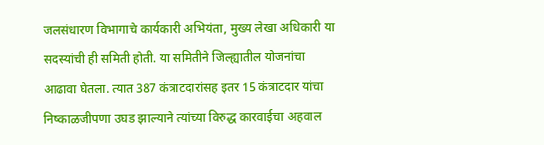जलसंधारण विभागाचे कार्यकारी अभियंता, मुख्य लेखा अधिकारी या सदस्यांची ही समिती होती. या समितीने जिल्ह्यातील योजनांचा आढावा घेतला. त्यात 387 कंत्राटदारांसह इतर 15 कंत्राटदार यांचा निष्काळजीपणा उघड झाल्याने त्यांच्या विरुद्ध कारवाईचा अहवाल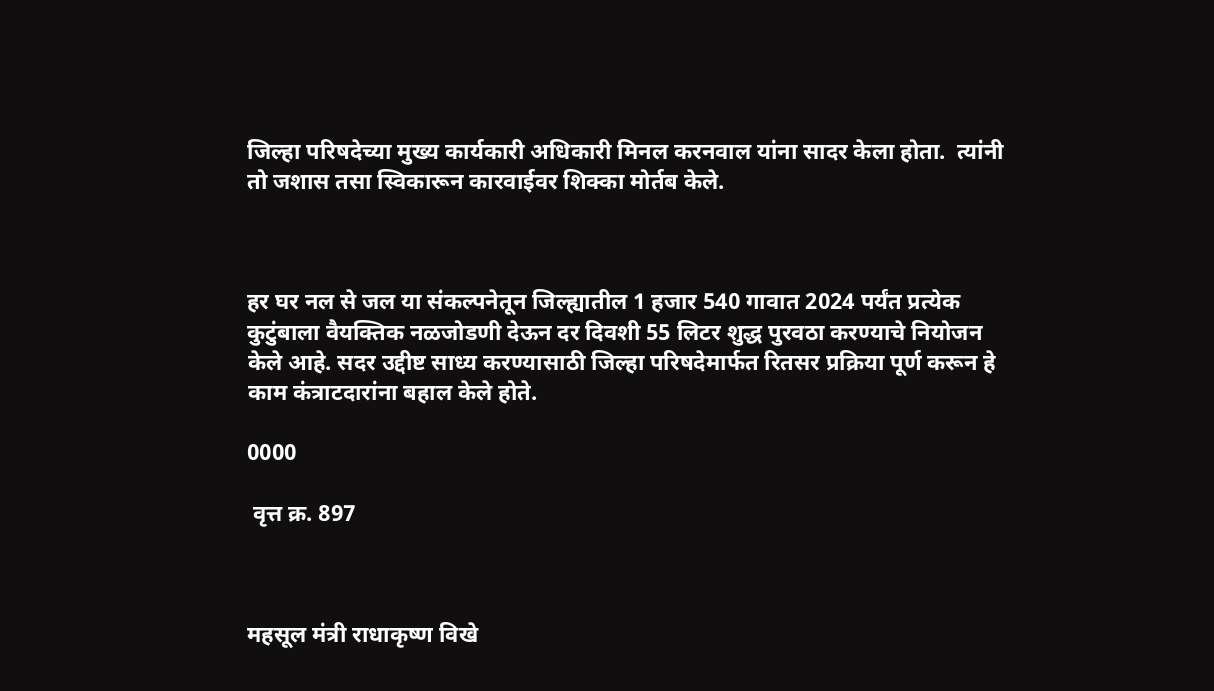जिल्हा परिषदेच्या मुख्य कार्यकारी अधिकारी मिनल करनवाल यांना सादर केला होता.  त्यांनी तो जशास तसा स्विकारून कारवाईवर शिक्का मोर्तब केले.



हर घर नल से जल या संकल्पनेतून जिल्ह्यातील 1 हजार 540 गावात 2024 पर्यंत प्रत्येक कुटुंबाला वैयक्तिक नळजोडणी देऊन दर दिवशी 55 लिटर शुद्ध पुरवठा करण्याचे नियोजन केले आहे. सदर उद्दीष्ट साध्य करण्यासाठी जिल्हा परिषदेमार्फत रितसर प्रक्रिया पूर्ण करून हे काम कंत्राटदारांना बहाल केले होते.

0000

 वृत्त क्र. 897



महसूल मंत्री राधाकृष्ण विखे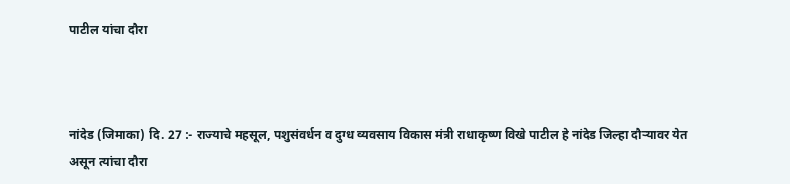पाटील यांचा दौरा



नांदेड (जिमाका) दि. 27 :- राज्याचे महसूल, पशुसंवर्धन व दुग्ध व्यवसाय विकास मंत्री राधाकृष्ण विखे पाटील हे नांदेड जिल्हा दौऱ्यावर येत असून त्यांचा दौरा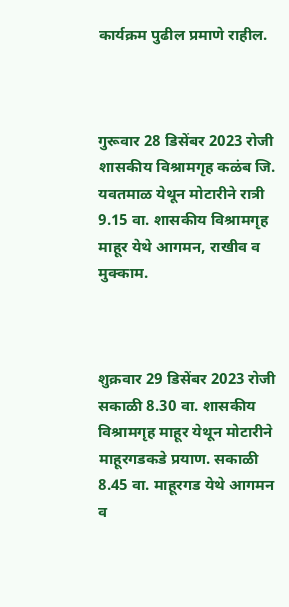कार्यक्रम पुढील प्रमाणे राहील.



गुरूवार 28 डिसेंबर 2023 रोजी शासकीय विश्रामगृह कळंब जि. यवतमाळ येथून मोटारीने रात्री 9.15 वा. शासकीय विश्रामगृह माहूर येथे आगमन, राखीव व मुक्काम.



शुक्रवार 29 डिसेंबर 2023 रोजी सकाळी 8.30 वा. शासकीय विश्रामगृह माहूर येथून मोटारीने माहूरगडकडे प्रयाण. सकाळी 8.45 वा. माहूरगड येथे आगमन व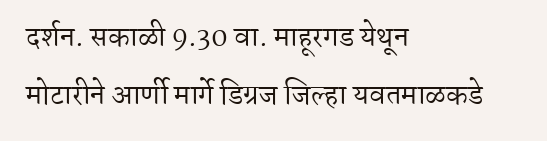दर्शन. सकाळी 9.30 वा. माहूरगड येथून मोटारीने आर्णी मार्गे डिग्रज जिल्हा यवतमाळकडे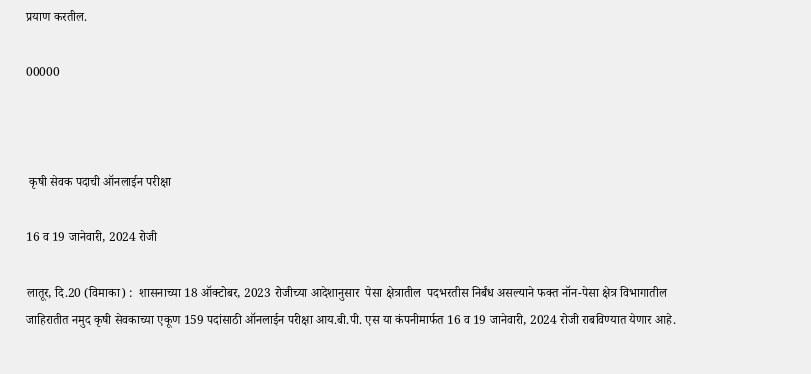प्रयाण करतील.

00000



 कृषी सेवक पदाची ऑनलाईन परीक्षा

16 व 19 जानेवारी, 2024 रोजी

लातूर, दि.20 (विमाका) :  शासनाच्या 18 ऑक्टोबर, 2023 रोजीच्या आदेशानुसार  पेसा क्षेत्रातील  पदभरतीस निर्बंध असल्याने फक्त नॉन-पेसा क्षेत्र विभागातील जाहिरातीत नमुद कृषी सेवकाच्या एकूण 159 पदांसाठी ऑनलाईन परीक्षा आय.बी.पी. एस या कंपनीमार्फत 16 व 19 जानेवारी, 2024 रोजी राबविण्यात येणार आहे.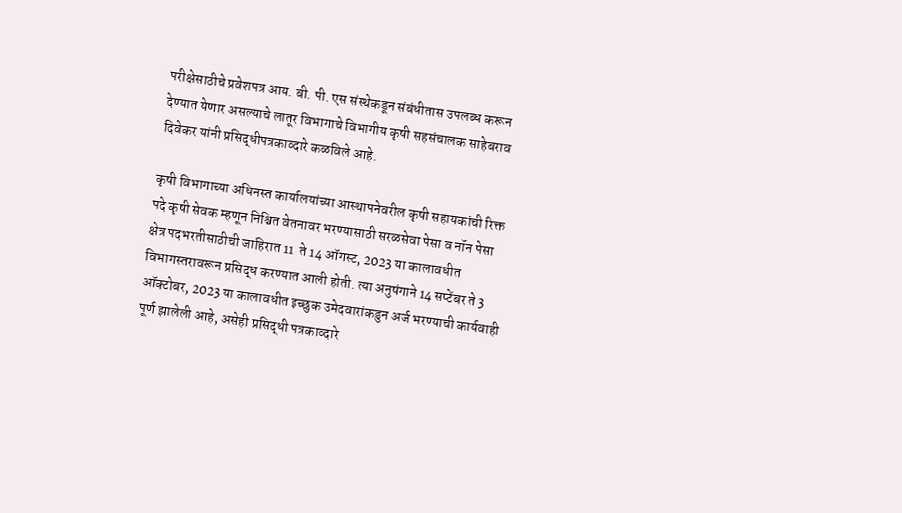परीक्षेसाठीचे प्रवेशपत्र आय. बी. पी. एस संस्थेकडून संबंधीतास उपलब्ध करून देण्यात येणार असल्याचे लातूर विभागाचे विभागीय कृषी सहसंचालक साहेबराव दिवेकर यांनी प्रसिद्धीपत्रकाव्दारे कळविले आहे.

कृषी विभागाच्या अधिनस्त कार्यालयांच्या आस्थापनेवरील कृषी सहायकांची रिक्त पदे कृषी सेवक म्हणून निश्चित वेतनावर भरण्यासाठी सरळसेवा पेसा व नॉन पेसा क्षेत्र पदभरतीसाठीची जाहिरात 11  ते 14 ऑगस्ट, 2023 या कालावधीत विभागस्तरावरून प्रसिद्ध करण्यात आली होती. त्या अनुषंगाने 14 सप्टेंबर ते 3 ऑक्टोबर, 2023 या कालावधीत इच्छुक उमेदवारांकडुन अर्ज भरण्याची कार्यवाही पूर्ण झालेली आहे, असेही प्रसिद्धी पत्रकाव्दारे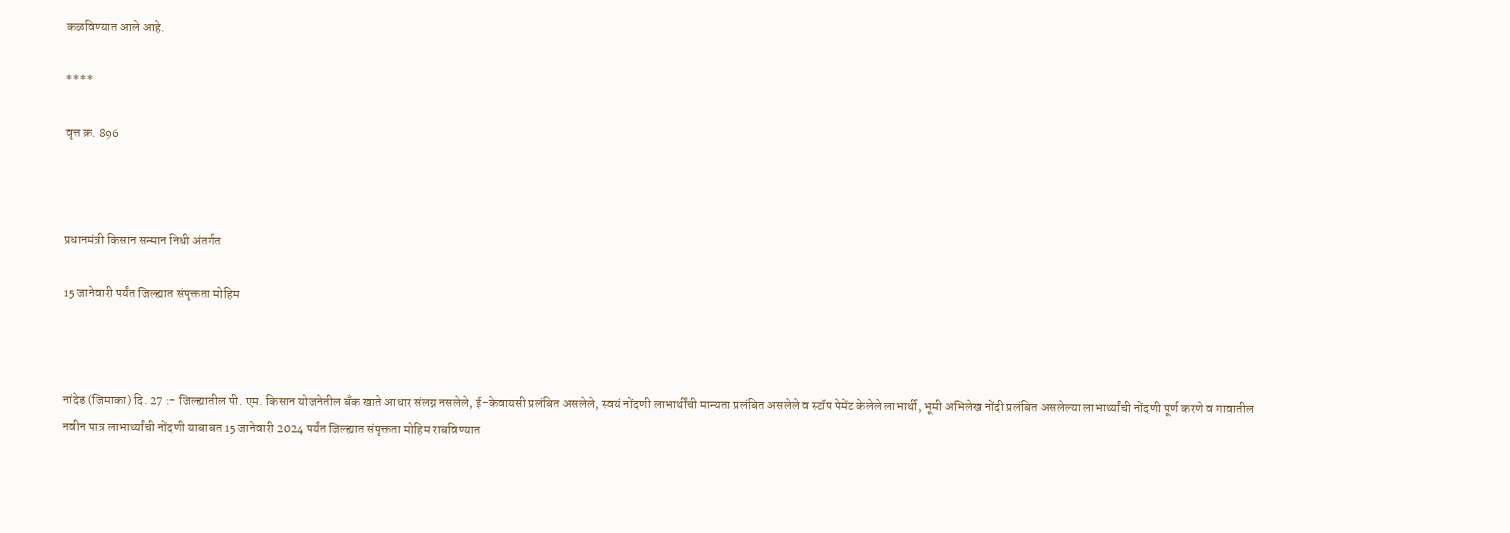कळविण्यात आले आहे.

****

वृत्त क्र. 896



प्रधानमंत्री किसान सन्मान निधी अंतर्गत

15 जानेवारी पर्यंत जिल्ह्यात संपृक्तता मोहिम



नांदेड (जिमाका) दि. 27 :- जिल्ह्यातील पी. एम. किसान योजनेतील बँक खाते आधार संलग्न नसलेले, ई-केवायसी प्रलंबित असलेले, स्वयं नोंदणी लाभार्थींची मान्यता प्रलंबित असलेले व स्टॉप पेमेंट केलेले लाभार्थी, भूमी अभिलेख नोंदी प्रलंबित असलेल्या लाभार्थ्यांची नोंदणी पूर्ण करणे व गावातील नवीन पात्र लाभार्थ्यांची नोंदणी याबाबत 15 जानेवारी 2024 पर्यंत जिल्ह्यात संपृक्तता मोहिम राबविण्यात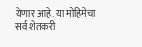येणार आहे. या मोहिमेचा सर्व शेतकरी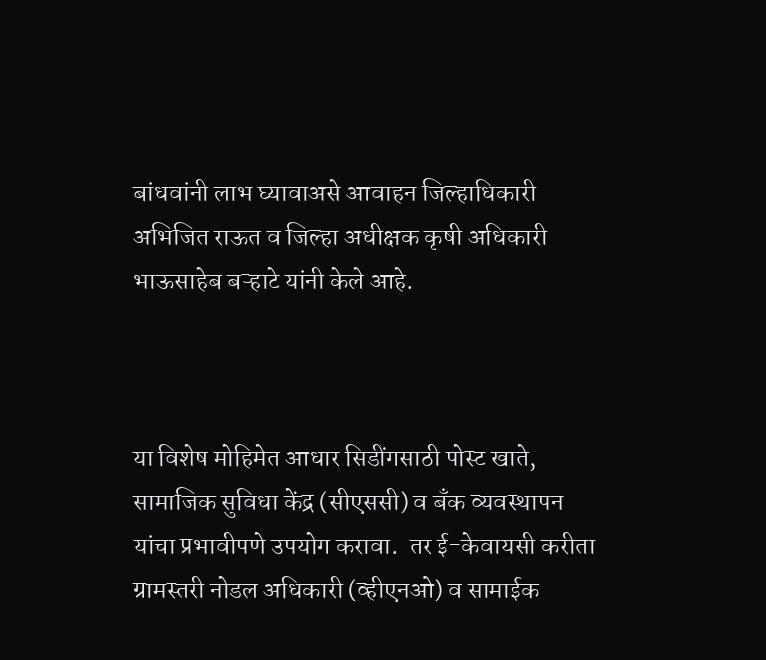बांधवांनी लाभ घ्यावाअसे आवाहन जिल्हाधिकारी अभिजित राऊत व जिल्हा अधीक्षक कृषी अधिकारी भाऊसाहेब बऱ्हाटे यांनी केले आहे.



या विशेष मोहिमेत आधार सिडींगसाठी पोस्ट खाते, सामाजिक सुविधा केंद्र (सीएससी) व बँक व्यवस्थापन यांचा प्रभावीपणे उपयोग करावा.  तर ई-केवायसी करीता ग्रामस्तरी नोडल अधिकारी (व्हीएनओ) व सामाईक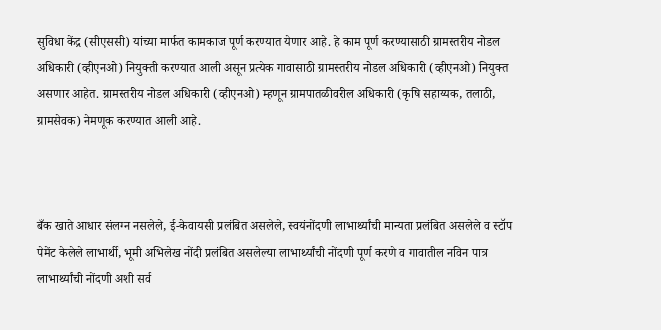सुविधा केंद्र (सीएससी) यांच्या मार्फत कामकाज पूर्ण करण्यात येणार आहे. हे काम पूर्ण करण्यासाठी ग्रामस्तरीय नोडल अधिकारी (व्हीएनओ) नियुक्ती करण्यात आली असून प्रत्येक गावासाठी ग्रामस्तरीय नोडल अधिकारी (व्हीएनओ) नियुक्त असणार आहेत. ग्रामस्तरीय नोडल अधिकारी (व्हीएनओ) म्हणून ग्रामपातळीवरील अधिकारी (कृषि सहाय्यक, तलाठी, ग्रामसेवक) नेमणूक करण्यात आली आहे.



बँक खाते आधार संलग्न नसलेले, ई-केवायसी प्रलंबित असलेले, स्वयंनोंदणी लाभार्थ्यांची मान्यता प्रलंबित असलेले व स्टॉप पेमेंट केलेले लाभार्थी, भूमी अभिलेख नोंदी प्रलंबित असलेल्या लाभार्थ्यांची नोंदणी पूर्ण करणे व गावातील नविन पात्र लाभार्थ्यांची नोंदणी अशी सर्व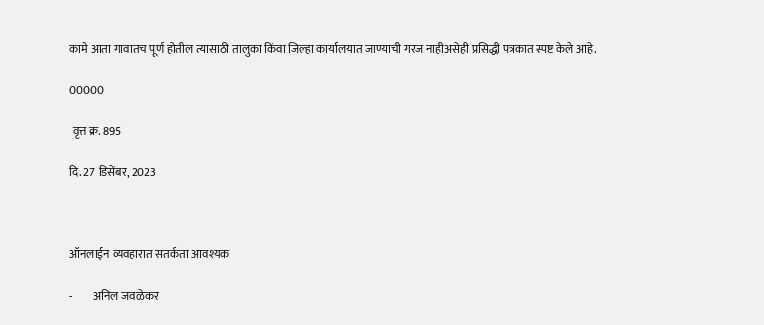कामे आता गावातच पूर्ण होतील त्यासाठी तालुका किंवा जिल्हा कार्यालयात जाण्याची गरज नाहीअसेही प्रसिद्धी पत्रकात स्पष्ट केले आहे.

00000

 वृत्त क्र. 895

दि. 27 डिसेंबर, 2023



ऑनलाईन व्यवहारात सतर्कता आवश्यक

-         अनिल जवळेकर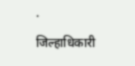·         जिल्हाधिकारी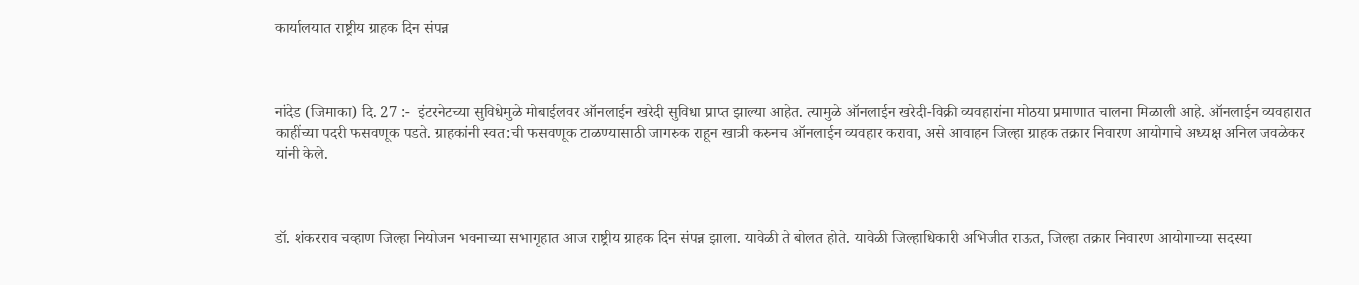कार्यालयात राष्ट्रीय ग्राहक दिन संपन्न



नांदेड (जिमाका) दि. 27 :-  इंटरनेटच्या सुविधेमुळे मोबाईलवर ऑनलाईन खरेदी सुविधा प्राप्त झाल्या आहेत. त्यामुळे ऑनलाईन खरेदी-विक्री व्यवहारांना मोठया प्रमाणात चालना मिळाली आहे. ऑनलाईन व्यवहारात काहींच्या पदरी फसवणूक पडते. ग्राहकांनी स्वत:ची फसवणूक टाळण्यासाठी जागरुक राहून खात्री करुनच ऑनलाईन व्यवहार करावा, असे आवाहन जिल्हा ग्राहक तक्रार निवारण आयोगाचे अध्यक्ष अनिल जवळेकर यांनी केले.



डॉ. शंकरराव चव्हाण जिल्हा नियोजन भवनाच्या सभागृहात आज राष्ट्रीय ग्राहक दिन संपन्न झाला. यावेळी ते बोलत होते. यावेळी जिल्हाधिकारी अभिजीत राऊत, जिल्हा तक्रार निवारण आयोगाच्या सदस्या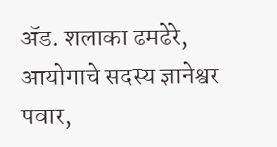ॲड. शलाका ढमढेरे, आयोगाचे सदस्य ज्ञानेश्वर पवार,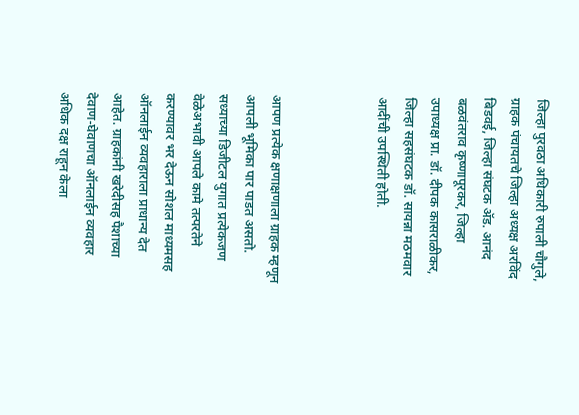जिल्हा पुरवठा अधिकारी रुपाली चौगुले, ग्राहक पंचायतचे जिल्हा अध्यक्ष अरविंद बिडवई, जिल्हा संघटक ॲड. आनंद बळवंतराव कृष्णापूरकर, जिल्हा उपाध्यक्ष प्रा. डॉ. दीपक कासराळीकर, जिल्हा सहसंघटक डॉ. सायन्ना मठमवार आदींची उपस्थिती होती.



आपण प्रत्येक क्षणाक्षणाला ग्राहक म्हणून आपली भूमिका पार पाडत असतो. सध्याच्या डिजीटल युगात प्रत्येकजण वेळेअभावी आपले कामे तत्परतेने करण्यावर भर देऊन सोशल माध्यमसह ऑनलाईन व्यवहाराला प्राधान्य देत आहेत. ग्राहकांनी खरेदीसह पैशाच्या देवाण-घेवाणचा ऑनलाईन व्यवहार अधिक दक्ष राहून केला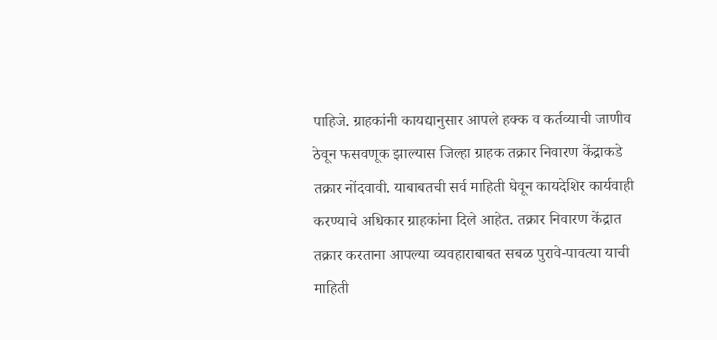पाहिजे. ग्राहकांनी कायद्यानुसार आपले हक्क व कर्तव्याची जाणीव ठेवून फसवणूक झाल्यास जिल्हा ग्राहक तक्रार निवारण केंद्राकडे तक्रार नोंदवावी. याबाबतची सर्व माहिती घेवून कायदेशिर कार्यवाही करण्याचे अधिकार ग्राहकांना दिले आहेत. तक्रार निवारण केंद्रात तक्रार करताना आपल्या व्यवहाराबाबत सबळ पुरावे-पावत्या याची माहिती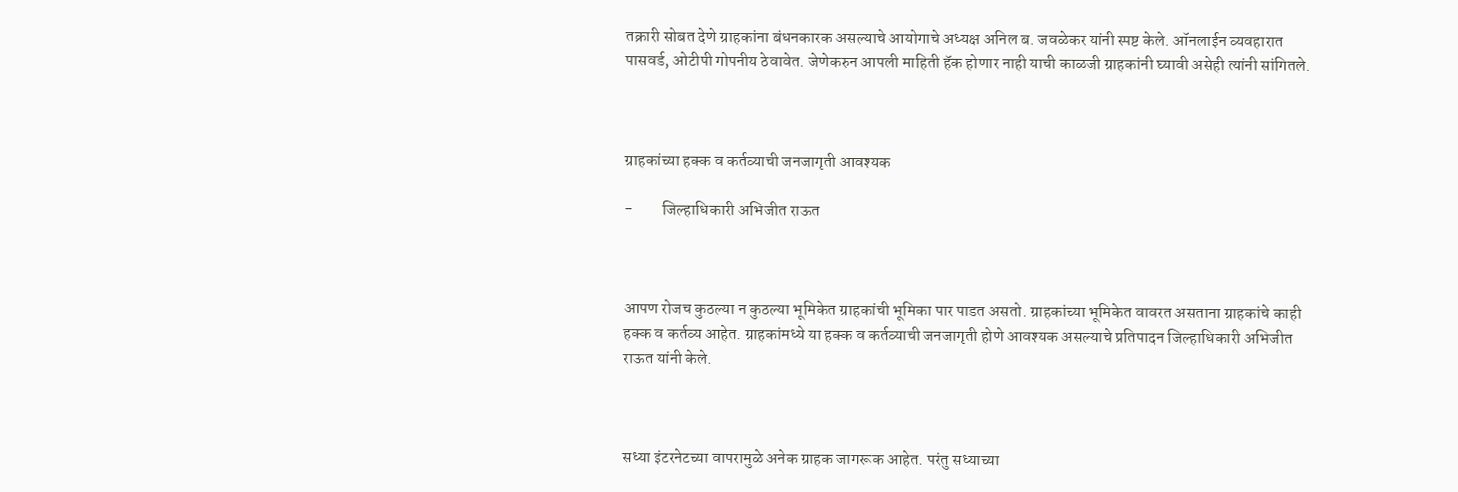तक्रारी सोबत देणे ग्राहकांना बंधनकारक असल्याचे आयोगाचे अध्यक्ष अनिल ब. जवळेकर यांनी स्पष्ट केले. ऑनलाईन व्यवहारात पासवर्ड, ओटीपी गोपनीय ठेवावेत. जेणेकरुन आपली माहिती हॅक होणार नाही याची काळजी ग्राहकांनी घ्यावी असेही त्यांनी सांगितले.



ग्राहकांच्या हक्क व कर्तव्याची जनजागृती आवश्यक

-         जिल्हाधिकारी अभिजीत राऊत



आपण रोजच कुठल्या न कुठल्या भूमिकेत ग्राहकांची भूमिका पार पाडत असतो. ग्राहकांच्या भूमिकेत वावरत असताना ग्राहकांचे काही हक्क व कर्तव्य आहेत. ग्राहकांमध्ये या हक्क व कर्तव्याची जनजागृती होणे आवश्यक असल्याचे प्रतिपादन जिल्हाधिकारी अभिजीत राऊत यांनी केले.



सध्या इंटरनेटच्या वापरामुळे अनेक ग्राहक जागरूक आहेत. परंतु सध्याच्या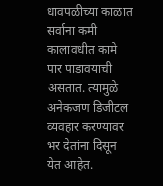धावपळीच्या काळात सर्वाना कमी कालावधीत कामे पार पाडावयाची असतात. त्यामुळे अनेकजण डिजीटल व्यवहार करण्यावर भर देतांना दिसून येत आहेत.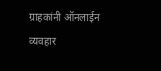ग्राहकांनी ऑनलाईन व्यवहार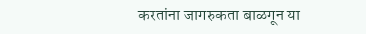करतांना जागरुकता बाळगून या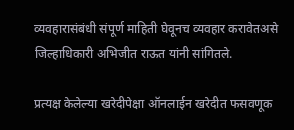व्यवहारासंबंधी संपूर्ण माहिती घेवूनच व्यवहार करावेतअसे जिल्हाधिकारी अभिजीत राऊत यांनी सांगितले.

प्रत्यक्ष केलेल्या खरेदीपेक्षा ऑनलाईन खरेदीत फसवणूक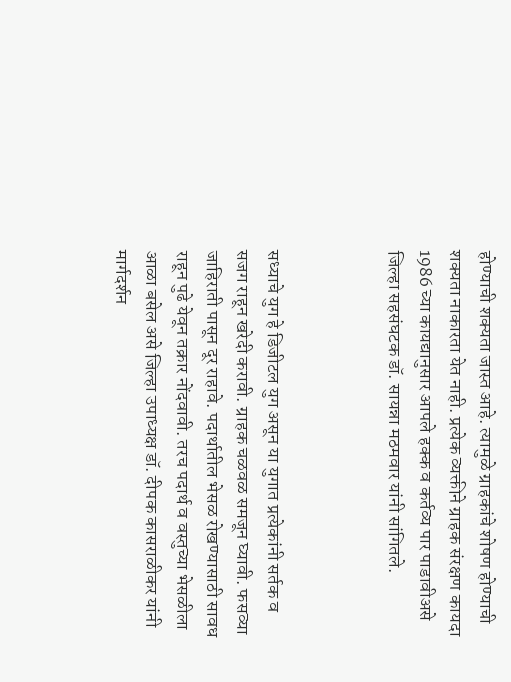होण्याची शक्यता जास्त आहे. त्यामुळे ग्राहकांचे शोषण होण्याची शक्यता नाकारता येत नाही. प्रत्येक व्यक्तीने ग्राहक संरक्षण कायदा 1986 च्या कायद्यानुसार आपले हक्क व कर्तव्य पार पाडावीअसे जिल्हा सहसंघटक डॉ. सायन्ना मठमवार यांनी सांगितले.



सध्याचे युग हे डिजीटल युग असून या युगात प्रत्येकांनी सर्तक व सजग राहून खरेदी करावी. ग्राहक चळवळ समजून घ्यावी. फसव्या जाहिराती पासून दूर राहावे. पदार्थातील भेसळ रोखण्यासाठी सावध राहून पुढे येवून तक्रार नोंदवावी. तरच पदार्थ व वस्तुच्या भेसळीला आळा बसेल असे जिल्हा उपाध्यक्ष डॉ. दीपक कासराळीकर यांनी मार्गदर्शन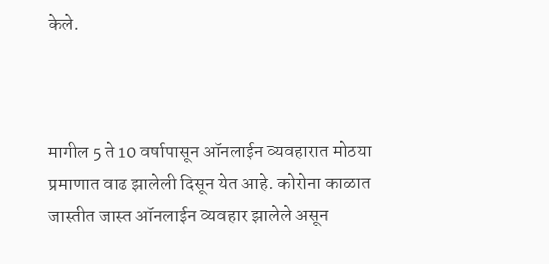केले.



मागील 5 ते 10 वर्षापासून ऑनलाईन व्यवहारात मोठया प्रमाणात वाढ झालेली दिसून येत आहे. कोरोना काळात जास्तीत जास्त ऑनलाईन व्यवहार झालेले असून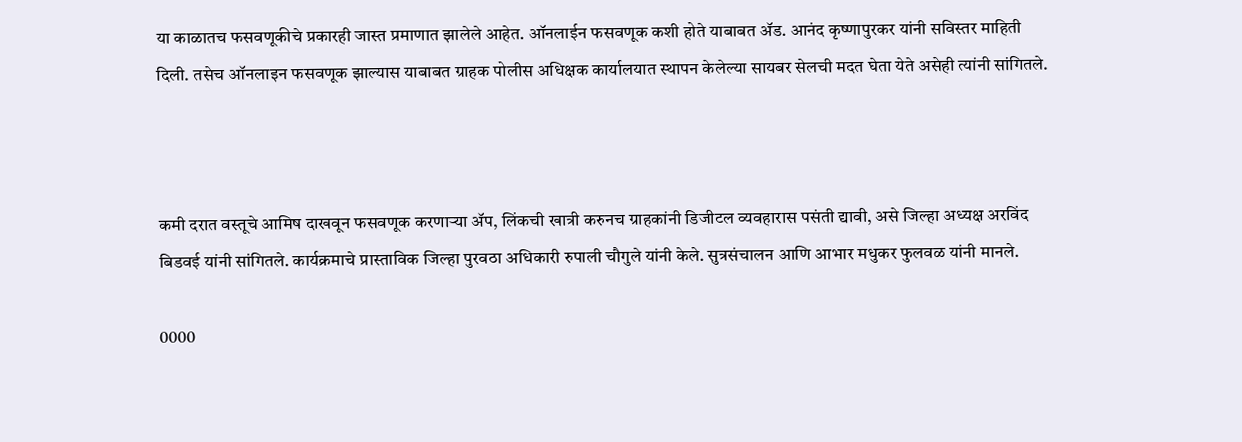या काळातच फसवणूकीचे प्रकारही जास्त प्रमाणात झालेले आहेत. ऑनलाईन फसवणूक कशी होते याबाबत ॲड. आनंद कृष्णापुरकर यांनी सविस्तर माहिती दिली. तसेच ऑनलाइन फसवणूक झाल्यास याबाबत ग्राहक पोलीस अधिक्षक कार्यालयात स्थापन केलेल्या सायबर सेलची मदत घेता येते असेही त्यांनी सांगितले.



कमी दरात वस्तूचे आमिष दाखवून फसवणूक करणाऱ्या ॲप, लिंकची खात्री करुनच ग्राहकांनी डिजीटल व्यवहारास पसंती द्यावी, असे जिल्हा अध्यक्ष अरविंद बिडवई यांनी सांगितले. कार्यक्रमाचे प्रास्ताविक जिल्हा पुरवठा अधिकारी रुपाली चौगुले यांनी केले. सुत्रसंचालन आणि आभार मधुकर फुलवळ यांनी मानले.

0000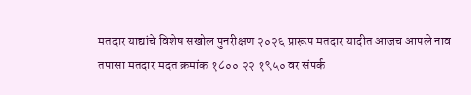मतदार याद्यांचे विशेष सखोल पुनरीक्षण २०२६ प्रारूप मतदार यादीत आजच आपले नाव तपासा मतदार मदत क्रमांक १८०० २२ १९५० वर संपर्क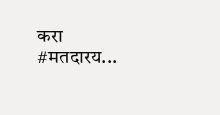करा #मतदारय...